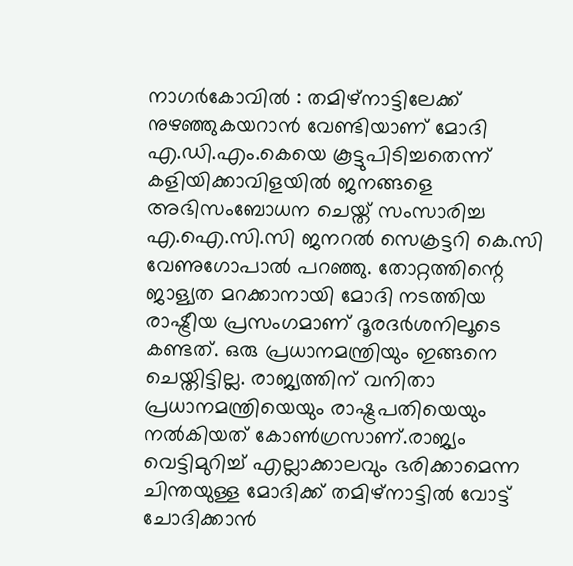നാഗർകോവിൽ : തമിഴ്നാട്ടിലേക്ക് നുഴഞ്ഞുകയറാൻ വേണ്ടിയാണ് മോദി എ.ഡി.എം.കെയെ കൂട്ടുപിടിച്ചതെന്ന് കളിയിക്കാവിളയിൽ ജനങ്ങളെ അഭിസംബോധന ചെയ്ത് സംസാരിച്ച എ.ഐ.സി.സി ജനറൽ സെക്രട്ടറി കെ.സി വേണുഗോപാൽ പറഞ്ഞു. തോറ്റത്തിന്റെ ജാള്യത മറക്കാനായി മോദി നടത്തിയ രാഷ്ട്രീയ പ്രസംഗമാണ് ദൂരദർശനിലൂടെ കണ്ടത്. ഒരു പ്രധാനമന്ത്രിയും ഇങ്ങനെ ചെയ്തിട്ടില്ല. രാജ്യത്തിന് വനിതാ പ്രധാനമന്ത്രിയെയും രാഷ്ട്രപതിയെയും നൽകിയത് കോൺഗ്രസാണ്.രാജ്യം വെട്ടിമുറിച്ച് എല്ലാക്കാലവും ഭരിക്കാമെന്ന ചിന്തയുള്ള മോദിക്ക് തമിഴ്നാട്ടിൽ വോട്ട് ചോദിക്കാൻ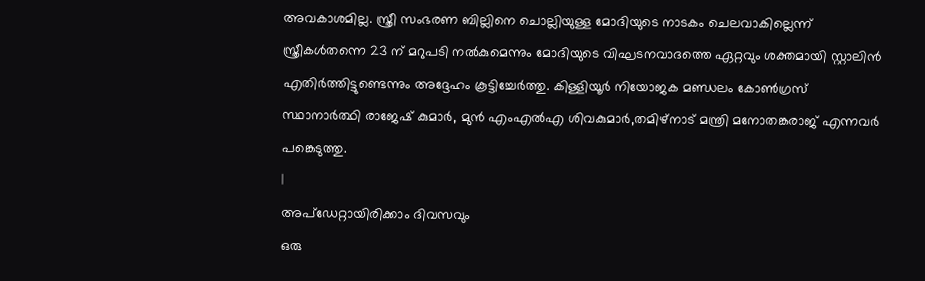അവകാശമില്ല. സ്ത്രീ സംഭരണ ബില്ലിനെ ചൊല്ലിയുള്ള മോദിയുടെ നാടകം ചെലവാകില്ലെന്ന് സ്ത്രീകൾതന്നെ 23 ന് മറുപടി നൽകുമെന്നും മോദിയുടെ വിഘടനവാദത്തെ ഏറ്റവും ശക്തമായി സ്റ്റാലിൻ എതിർത്തിട്ടുണ്ടെന്നും അദ്ദേഹം കൂട്ടിച്ചേർത്തു. കിള്ളിയൂർ നിയോജക മണ്ഡലം കോൺഗ്രസ് സ്ഥാനാർത്ഥി രാജേഷ് കുമാർ, മുൻ എംഎൽഎ ശിവകുമാർ,തമിഴ്നാട് മന്ത്രി മനോതങ്കരാജ് എന്നവർ പങ്കെടുത്തു.
|
അപ്ഡേറ്റായിരിക്കാം ദിവസവും
ഒരു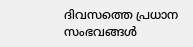ദിവസത്തെ പ്രധാന സംഭവങ്ങൾ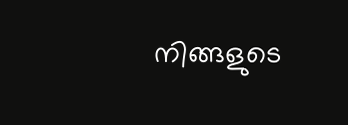നിങ്ങളുടെ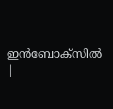ഇൻബോക്സിൽ |